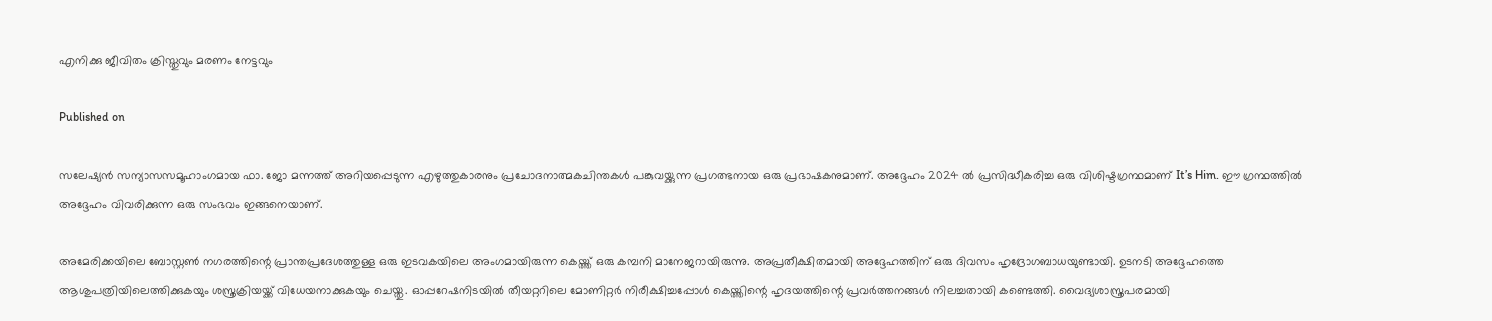എനിക്കു ജീവിതം ക്രിസ്തുവും മരണം നേട്ടവും

Published on

സലേഷ്യൻ സന്യാസസമൂഹാംഗമായ ഫാ. ജോ മന്നത്ത് അറിയപ്പെടുന്ന എഴുത്തുകാരനും പ്രചോദനാത്മകചിന്തകൾ പങ്കുവയ്ക്കുന്ന പ്രഗത്ഭനായ ഒരു പ്രഭാഷകനുമാണ്. അദ്ദേഹം 2024 ൽ പ്രസിദ്ധീകരിച്ച ഒരു വിശിഷ്ടഗ്രന്ഥമാണ് It’s Him. ഈ ഗ്രന്ഥത്തിൽ അദ്ദേഹം വിവരിക്കുന്ന ഒരു സംഭവം ഇങ്ങനെയാണ്.

അമേരിക്കയിലെ ബോസ്റ്റൺ നഗരത്തിന്റെ പ്രാന്തപ്രദേശത്തുള്ള ഒരു ഇടവകയിലെ അംഗമായിരുന്ന കെയ്ത്ത് ഒരു കമ്പനി മാനേജറായിരുന്നു. അപ്രതീക്ഷിതമായി അദ്ദേഹത്തിന് ഒരു ദിവസം ഹൃദ്രോഗബാധയുണ്ടായി. ഉടനടി അദ്ദേഹത്തെ ആശുപത്രിയിലെത്തിക്കുകയും ശസ്ത്രക്രിയയ്ക്ക് വിധേയനാക്കുകയും ചെയ്തു. ഓപ്പറേഷനിടയിൽ തീയറ്ററിലെ മോണിറ്റർ നിരീക്ഷിച്ചപ്പോൾ കെയ്ത്തിന്റെ ഹൃദയത്തിന്റെ പ്രവർത്തനങ്ങൾ നിലച്ചതായി കണ്ടെത്തി. വൈദ്യശാസ്ത്രപരമായി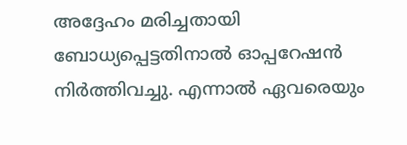അദ്ദേഹം മരിച്ചതായി ബോധ്യപ്പെട്ടതിനാൽ ഓപ്പറേഷൻ നിർത്തിവച്ചു. എന്നാൽ ഏവരെയും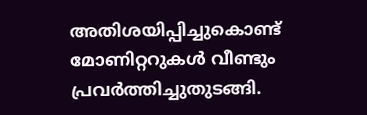അതിശയിപ്പിച്ചുകൊണ്ട് മോണിറ്ററുകൾ വീണ്ടും പ്രവർത്തിച്ചുതുടങ്ങി.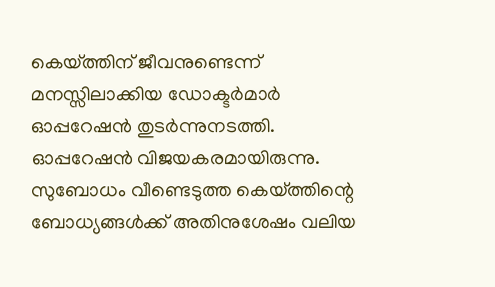കെയ്ത്തിന് ജീവനുണ്ടെന്ന് മനസ്സിലാക്കിയ ഡോക്ടർമാർ ഓപ്പറേഷൻ തുടർന്നുനടത്തി. ഓപ്പറേഷൻ വിജയകരമായിരുന്നു. സുബോധം വീണ്ടെടുത്ത കെയ്ത്തിന്റെ ബോധ്യങ്ങൾക്ക് അതിനുശേഷം വലിയ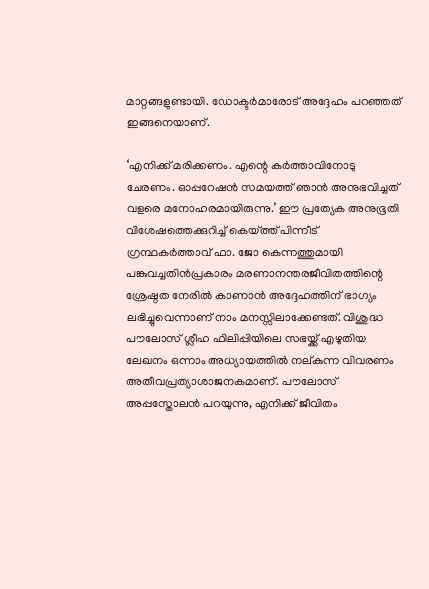മാറ്റങ്ങളുണ്ടായി. ഡോക്ടർമാരോട് അദ്ദേഹം പറഞ്ഞത് ഇങ്ങനെയാണ്.

‘എനിക്ക് മരിക്കണം. എന്റെ കർത്താവിനോടു ചേരണം. ഓപ്പറേഷൻ സമയത്ത് ഞാൻ അനുഭവിച്ചത് വളരെ മനോഹരമായിരുന്നു.’ ഈ പ്രത്യേക അനുഭൂതി വിശേഷത്തെക്കുറിച്ച് കെയ്ത്ത് പിന്നീട് ഗ്രന്ഥകർത്താവ് ഫാ. ജോ കെന്നത്തുമായി പങ്കുവച്ചതിൻപ്രകാരം മരണാനന്തരജീവിതത്തിന്റെ ശ്രേഷ്ഠത നേരിൽ കാണാൻ അദ്ദേഹത്തിന് ഭാഗ്യം ലഭിച്ചുവെന്നാണ് നാം മനസ്സിലാക്കേണ്ടത്. വിശുദ്ധ പൗലോസ് ശ്ലീഹ ഫിലിപ്പിയിലെ സഭയ്ക്ക് എഴുതിയ ലേഖനം ഒന്നാം അധ്യായത്തിൽ നല്കുന്ന വിവരണം അതീവപ്രത്യാശാജനകമാണ്. പൗലോസ് അപ്പസ്തോലൻ പറയുന്നു, എനിക്ക് ജീവിതം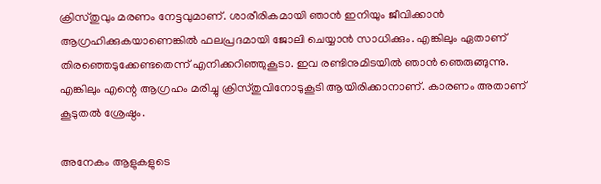ക്രിസ്തുവും മരണം നേട്ടവുമാണ്. ശാരീരികമായി ഞാൻ ഇനിയും ജീവിക്കാൻ ആഗ്രഹിക്കുകയാണെങ്കിൽ ഫലപ്രദമായി ജോലി ചെയ്യാൻ സാധിക്കും. എങ്കിലും ഏതാണ് തിരഞ്ഞെടുക്കേണ്ടതെന്ന് എനിക്കറിഞ്ഞുകൂടാ. ഇവ രണ്ടിനുമിടയിൽ ഞാൻ ഞെരുങ്ങുന്നു. എങ്കിലും എന്റെ ആഗ്രഹം മരിച്ചു ക്രിസ്തുവിനോടുകൂടി ആയിരിക്കാനാണ്. കാരണം അതാണ് കൂടുതൽ ശ്രേഷ്ഠം.

അനേകം ആളുകളുടെ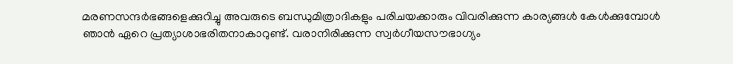മരണസന്ദർഭങ്ങളെക്കുറിച്ചു അവരുടെ ബന്ധുമിത്രാദികളും പരിചയക്കാരും വിവരിക്കുന്ന കാര്യങ്ങൾ കേൾക്കുമ്പോൾ ഞാൻ ഏറെ പ്രത്യാശാഭരിതനാകാറുണ്ട്. വരാനിരിക്കുന്ന സ്വർഗീയസൗഭാഗ്യം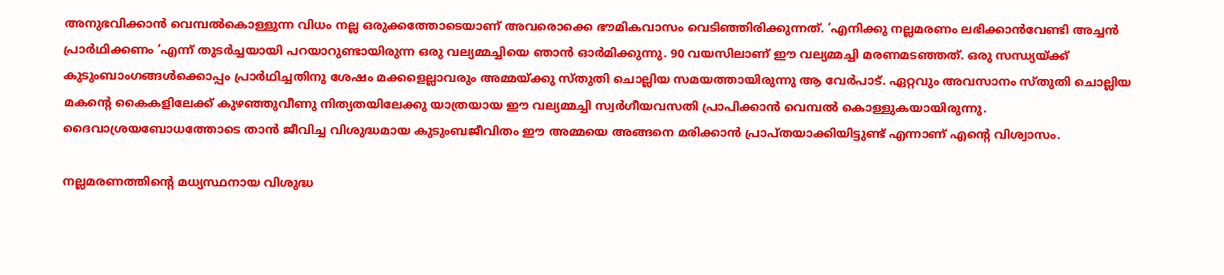അനുഭവിക്കാൻ വെമ്പൽകൊള്ളുന്ന വിധം നല്ല ഒരുക്കത്തോടെയാണ് അവരൊക്കെ ഭൗമികവാസം വെടിഞ്ഞിരിക്കുന്നത്. ‘എനിക്കു നല്ലമരണം ലഭിക്കാൻവേണ്ടി അച്ചൻ പ്രാർഥിക്കണം ‘എന്ന് തുടർച്ചയായി പറയാറുണ്ടായിരുന്ന ഒരു വല്യമ്മച്ചിയെ ഞാൻ ഓർമിക്കുന്നു. 90 വയസിലാണ് ഈ വല്യമ്മച്ചി മരണമടഞ്ഞത്. ഒരു സന്ധ്യയ്ക്ക് കുടുംബാംഗങ്ങൾക്കൊപ്പം പ്രാർഥിച്ചതിനു ശേഷം മക്കളെല്ലാവരും അമ്മയ്ക്കു സ്തുതി ചൊല്ലിയ സമയത്തായിരുന്നു ആ വേർപാട്. ഏറ്റവും അവസാനം സ്തുതി ചൊല്ലിയ മകന്റെ കൈകളിലേക്ക് കുഴഞ്ഞുവീണു നിത്യതയിലേക്കു യാത്രയായ ഈ വല്യമ്മച്ചി സ്വർഗീയവസതി പ്രാപിക്കാൻ വെമ്പൽ കൊള്ളുകയായിരുന്നു. ദൈവാശ്രയബോധത്തോടെ താൻ ജീവിച്ച വിശുദ്ധമായ കുടുംബജീവിതം ഈ അമ്മയെ അങ്ങനെ മരിക്കാൻ പ്രാപ്തയാക്കിയിട്ടുണ്ട് എന്നാണ് എന്റെ വിശ്വാസം.

നല്ലമരണത്തിന്റെ മധ്യസ്ഥനായ വിശുദ്ധ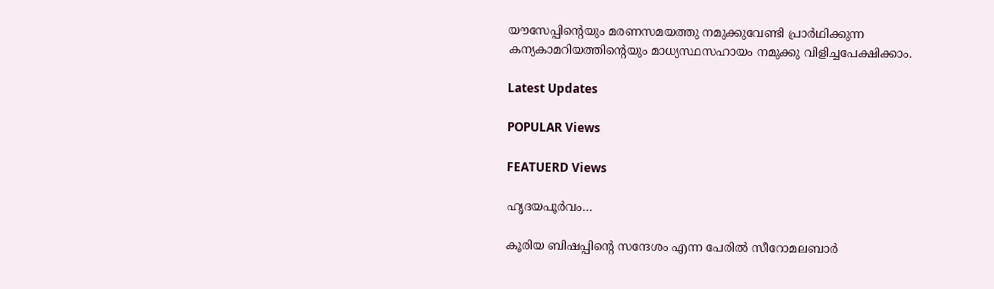യൗസേപ്പിന്റെയും മരണസമയത്തു നമുക്കുവേണ്ടി പ്രാർഥിക്കുന്ന കന്യകാമറിയത്തിന്റെയും മാധ്യസ്ഥസഹായം നമുക്കു വിളിച്ചപേക്ഷിക്കാം.

Latest Updates

POPULAR Views

FEATUERD Views

ഹൃദയപൂര്‍വം…

കൂരിയ ബിഷപ്പിന്റെ സന്ദേശം എന്ന പേരില്‍ സീറോമലബാര്‍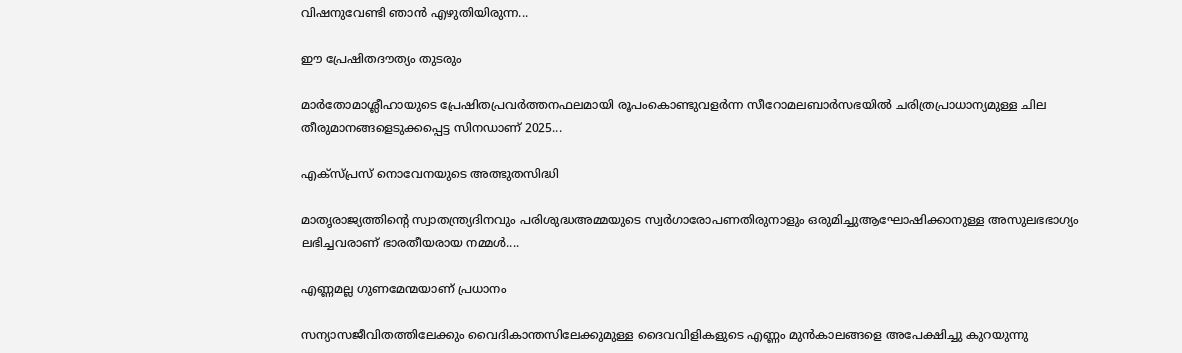വിഷനുവേണ്ടി ഞാന്‍ എഴുതിയിരുന്ന...

ഈ പ്രേഷിതദൗത്യം തുടരും

മാര്‍തോമാശ്ലീഹായുടെ പ്രേഷിതപ്രവര്‍ത്തനഫലമായി രൂപംകൊണ്ടുവളര്‍ന്ന സീറോമലബാര്‍സഭയില്‍ ചരിത്രപ്രാധാന്യമുള്ള ചില തീരുമാനങ്ങളെടുക്കപ്പെട്ട സിനഡാണ് 2025...

എക്‌സ്പ്രസ് നൊവേനയുടെ അത്ഭുതസിദ്ധി

മാതൃരാജ്യത്തിന്റെ സ്വാതന്ത്ര്യദിനവും പരിശുദ്ധഅമ്മയുടെ സ്വര്‍ഗാരോപണതിരുനാളും ഒരുമിച്ചുആഘോഷിക്കാനുള്ള അസുലഭഭാഗ്യം ലഭിച്ചവരാണ് ഭാരതീയരായ നമ്മള്‍....

എണ്ണമല്ല ഗുണമേന്മയാണ് പ്രധാനം

സന്യാസജീവിതത്തിലേക്കും വൈദികാന്തസിലേക്കുമുള്ള ദൈവവിളികളുടെ എണ്ണം മുൻകാലങ്ങളെ അപേക്ഷിച്ചു കുറയുന്നു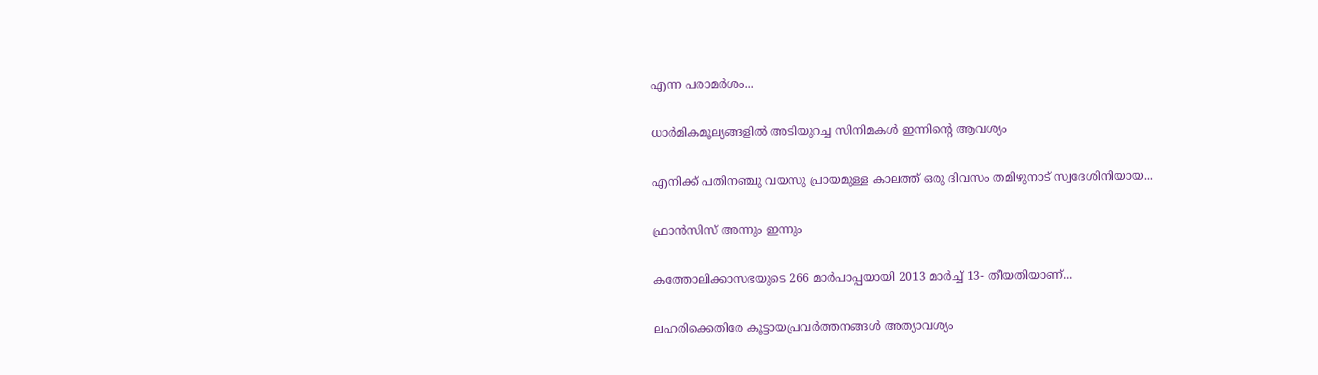എന്ന പരാമർശം...

ധാർമികമൂല്യങ്ങളിൽ അടിയുറച്ച സിനിമകൾ ഇന്നിന്റെ ആവശ്യം

എനിക്ക് പതിനഞ്ചു വയസു പ്രായമുള്ള കാലത്ത് ഒരു ദിവസം തമിഴുനാട് സ്വദേശിനിയായ...

ഫ്രാൻസിസ് അന്നും ഇന്നും

കത്തോലിക്കാസഭയുടെ 266 മാർപാപ്പയായി 2013 മാർച്ച് 13- തീയതിയാണ്...

ലഹരിക്കെതിരേ കൂട്ടായപ്രവർത്തനങ്ങൾ അത്യാവശ്യം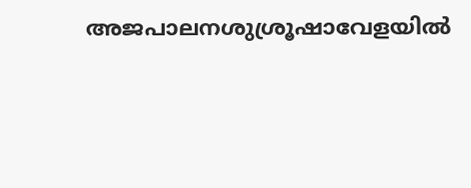അജപാലനശുശ്രൂഷാവേളയിൽ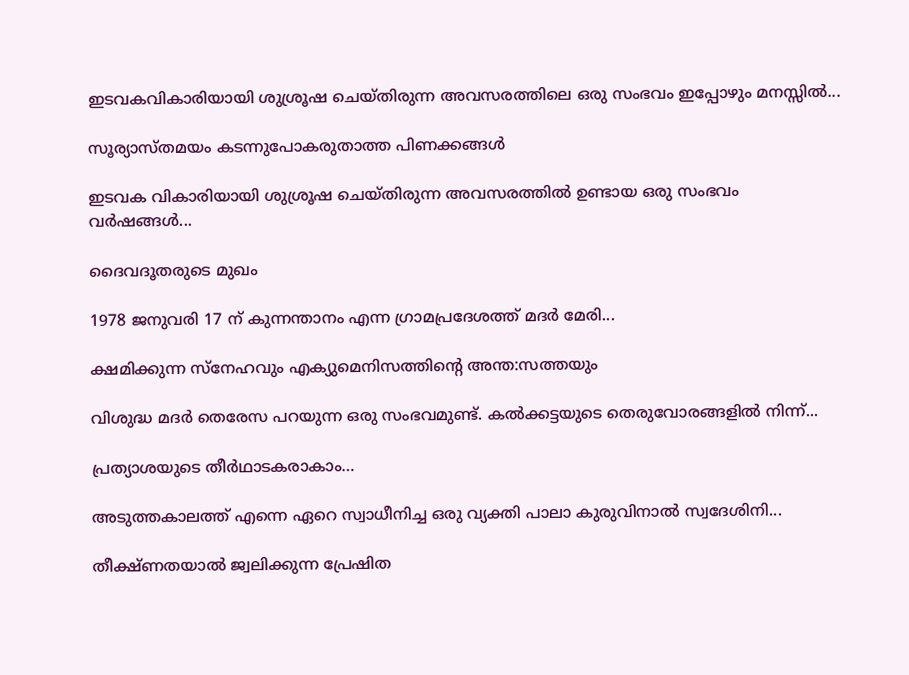ഇടവകവികാരിയായി ശുശ്രൂഷ ചെയ്തിരുന്ന അവസരത്തിലെ ഒരു സംഭവം ഇപ്പോഴും മനസ്സിൽ...

സൂര്യാസ്തമയം കടന്നുപോകരുതാത്ത പിണക്കങ്ങൾ

ഇടവക വികാരിയായി ശുശ്രൂഷ ചെയ്തിരുന്ന അവസരത്തിൽ ഉണ്ടായ ഒരു സംഭവം വർഷങ്ങൾ...

ദൈവദൂതരുടെ മുഖം

1978 ജനുവരി 17 ന് കുന്നന്താനം എന്ന ഗ്രാമപ്രദേശത്ത് മദർ മേരി...

ക്ഷമിക്കുന്ന സ്നേഹവും എക്യുമെനിസത്തിന്റെ അന്ത:സത്തയും

വിശുദ്ധ മദർ തെരേസ പറയുന്ന ഒരു സംഭവമുണ്ട്. കൽക്കട്ടയുടെ തെരുവോരങ്ങളിൽ നിന്ന്...

പ്രത്യാശയുടെ തീർഥാടകരാകാം…

അടുത്തകാലത്ത് എന്നെ ഏറെ സ്വാധീനിച്ച ഒരു വ്യക്തി പാലാ കുരുവിനാൽ സ്വദേശിനി...

തീക്ഷ്ണതയാൽ ജ്വലിക്കുന്ന പ്രേഷിത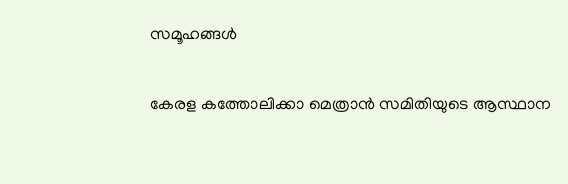സമൂഹങ്ങൾ

കേരള കത്തോലിക്കാ മെത്രാൻ സമിതിയുടെ ആസ്ഥാന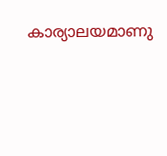കാര്യാലയമാണു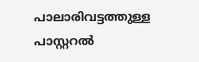പാലാരിവട്ടത്തുള്ള പാസ്റ്ററൽ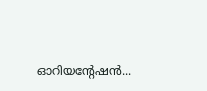ഓറിയന്റേഷൻ...